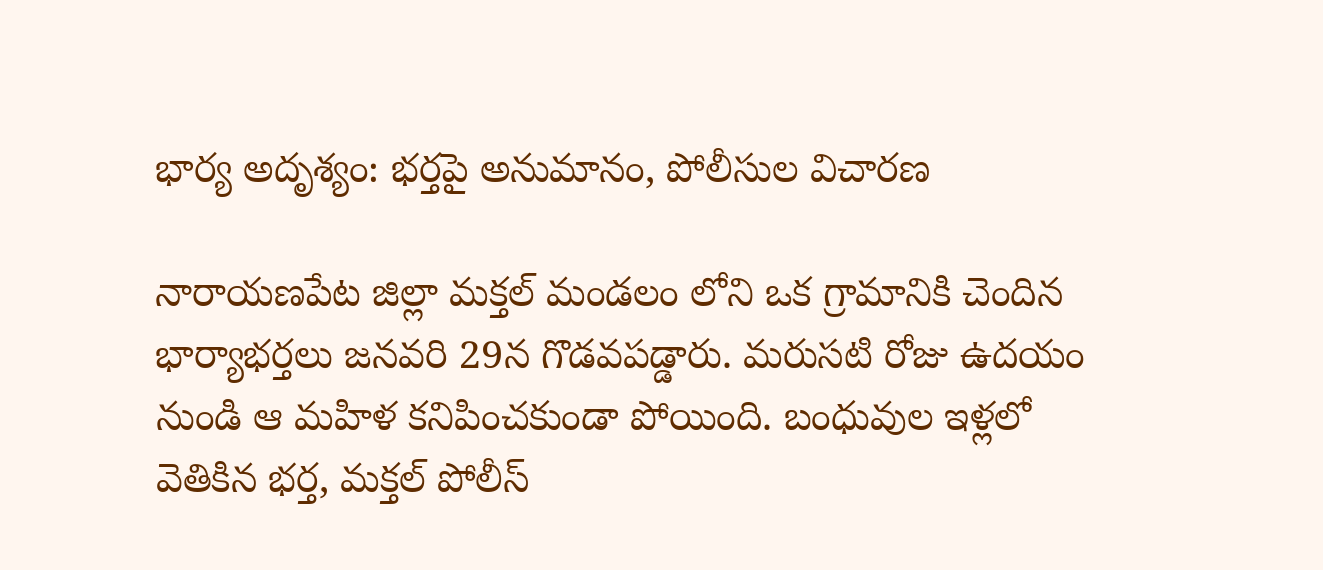భార్య అదృశ్యం: భర్తపై అనుమానం, పోలీసుల విచారణ

నారాయణపేట జిల్లా మక్తల్ మండలం లోని ఒక గ్రామానికి చెందిన భార్యాభర్తలు జనవరి 29న గొడవపడ్డారు. మరుసటి రోజు ఉదయం నుండి ఆ మహిళ కనిపించకుండా పోయింది. బంధువుల ఇళ్లలో వెతికిన భర్త, మక్తల్ పోలీస్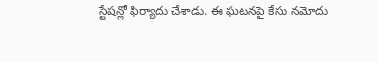స్టేషన్లో ఫిర్యాదు చేశాడు. ఈ ఘటనపై కేసు నమోదు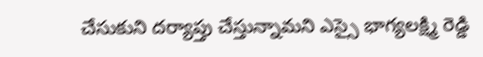చేసుకుని దర్యాప్తు చేస్తున్నామని ఎస్సై భాగ్యలక్ష్మి రెడ్డి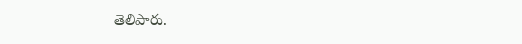తెలిపారు.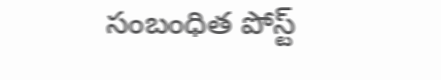సంబంధిత పోస్ట్